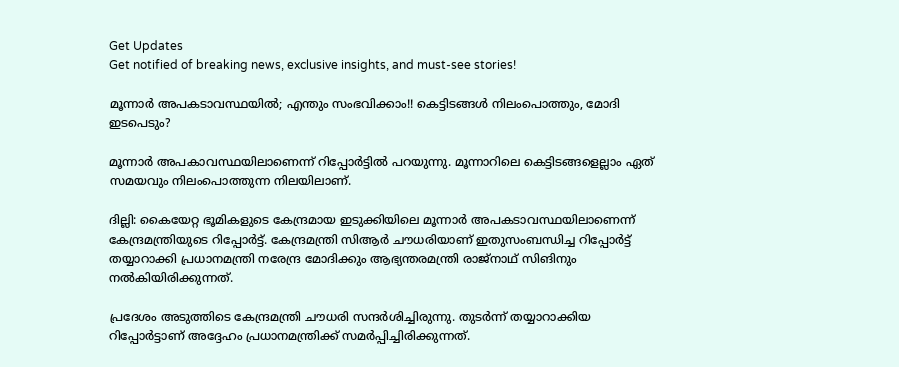Get Updates
Get notified of breaking news, exclusive insights, and must-see stories!

മൂന്നാര്‍ അപകടാവസ്ഥയില്‍; എന്തും സംഭവിക്കാം!! കെട്ടിടങ്ങള്‍ നിലംപൊത്തും, മോദി ഇടപെടും?

മൂന്നാര്‍ അപകാവസ്ഥയിലാണെന്ന് റിപ്പോര്‍ട്ടില്‍ പറയുന്നു. മൂന്നാറിലെ കെട്ടിടങ്ങളെല്ലാം ഏത് സമയവും നിലംപൊത്തുന്ന നിലയിലാണ്.

ദില്ലി: കൈയേറ്റ ഭൂമികളുടെ കേന്ദ്രമായ ഇടുക്കിയിലെ മൂന്നാര്‍ അപകടാവസ്ഥയിലാണെന്ന് കേന്ദ്രമന്ത്രിയുടെ റിപ്പോര്‍ട്ട്. കേന്ദ്രമന്ത്രി സിആര്‍ ചൗധരിയാണ് ഇതുസംബന്ധിച്ച റിപ്പോര്‍ട്ട് തയ്യാറാക്കി പ്രധാനമന്ത്രി നരേന്ദ്ര മോദിക്കും ആഭ്യന്തരമന്ത്രി രാജ്‌നാഥ് സിങിനും നല്‍കിയിരിക്കുന്നത്.

പ്രദേശം അടുത്തിടെ കേന്ദ്രമന്ത്രി ചൗധരി സന്ദര്‍ശിച്ചിരുന്നു. തുടര്‍ന്ന് തയ്യാറാക്കിയ റിപ്പോര്‍ട്ടാണ് അദ്ദേഹം പ്രധാനമന്ത്രിക്ക് സമര്‍പ്പിച്ചിരിക്കുന്നത്.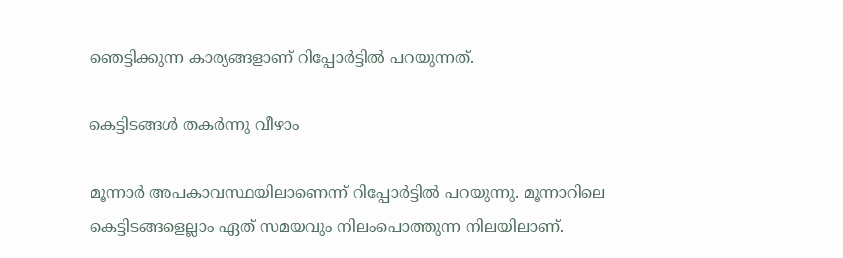ഞെട്ടിക്കുന്ന കാര്യങ്ങളാണ് റിപ്പോര്‍ട്ടില്‍ പറയുന്നത്.

കെട്ടിടങ്ങള്‍ തകര്‍ന്നു വീഴാം

മൂന്നാര്‍ അപകാവസ്ഥയിലാണെന്ന് റിപ്പോര്‍ട്ടില്‍ പറയുന്നു. മൂന്നാറിലെ കെട്ടിടങ്ങളെല്ലാം ഏത് സമയവും നിലംപൊത്തുന്ന നിലയിലാണ്.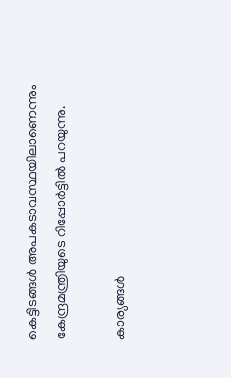കെട്ടിടങ്ങള്‍ അപകടാവസ്ഥയിലാണെന്നും കേന്ദ്രമന്ത്രിയുടെ റിപ്പോര്‍ട്ടില്‍ പറയുന്നു.

കാര്യങ്ങള്‍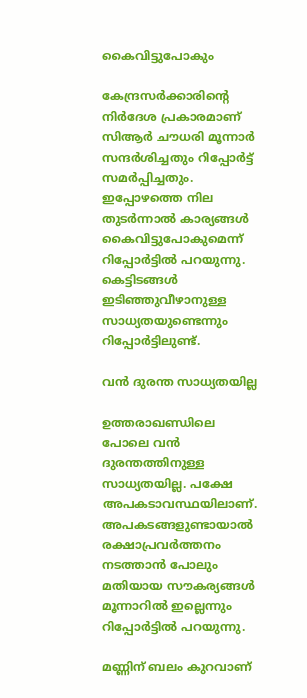കൈവിട്ടുപോകും

കേന്ദ്രസര്‍ക്കാരിന്റെ നിര്‍ദേശ പ്രകാരമാണ് സിആര്‍ ചൗധരി മൂന്നാര്‍ സന്ദര്‍ശിച്ചതും റിപ്പോര്‍ട്ട് സമര്‍പ്പിച്ചതും. ഇപ്പോഴത്തെ നില തുടര്‍ന്നാല്‍ കാര്യങ്ങള്‍ കൈവിട്ടുപോകുമെന്ന് റിപ്പോര്‍ട്ടില്‍ പറയുന്നു. കെട്ടിടങ്ങള്‍ ഇടിഞ്ഞുവീഴാനുള്ള സാധ്യതയുണ്ടെന്നും റിപ്പോര്‍ട്ടിലുണ്ട്.

വന്‍ ദുരന്ത സാധ്യതയില്ല

ഉത്തരാഖണ്ഡിലെ പോലെ വന്‍ ദുരന്തത്തിനുള്ള സാധ്യതയില്ല. പക്ഷേ അപകടാവസ്ഥയിലാണ്. അപകടങ്ങളുണ്ടായാല്‍ രക്ഷാപ്രവര്‍ത്തനം നടത്താന്‍ പോലും മതിയായ സൗകര്യങ്ങള്‍ മൂന്നാറില്‍ ഇല്ലെന്നും റിപ്പോര്‍ട്ടില്‍ പറയുന്നു.

മണ്ണിന് ബലം കുറവാണ്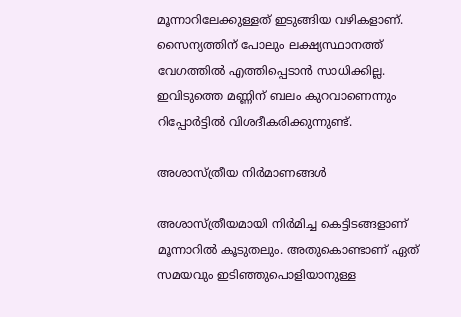മൂന്നാറിലേക്കുള്ളത് ഇടുങ്ങിയ വഴികളാണ്. സൈന്യത്തിന് പോലും ലക്ഷ്യസ്ഥാനത്ത് വേഗത്തില്‍ എത്തിപ്പെടാന്‍ സാധിക്കില്ല. ഇവിടുത്തെ മണ്ണിന് ബലം കുറവാണെന്നും റിപ്പോര്‍ട്ടില്‍ വിശദീകരിക്കുന്നുണ്ട്.

അശാസ്ത്രീയ നിര്‍മാണങ്ങള്‍

അശാസ്ത്രീയമായി നിര്‍മിച്ച കെട്ടിടങ്ങളാണ് മൂന്നാറില്‍ കൂടുതലും. അതുകൊണ്ടാണ് ഏത് സമയവും ഇടിഞ്ഞുപൊളിയാനുള്ള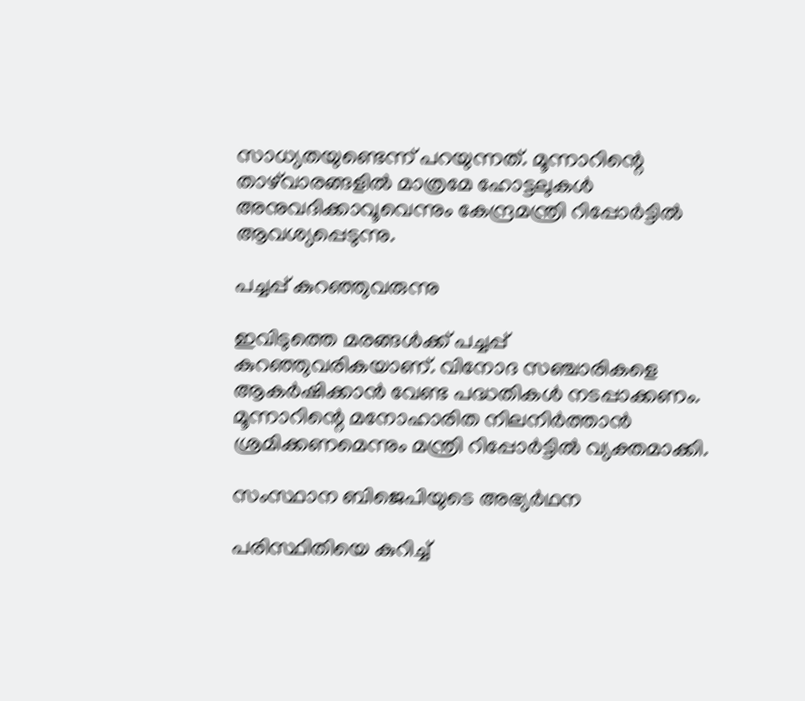സാധ്യതയുണ്ടെന്ന് പറയുന്നത്. മൂന്നാറിന്റെ താഴ്‌വാരങ്ങളില്‍ മാത്രമേ ഹോട്ടലുകള്‍ അനുവദിക്കാവൂവെന്നും കേന്ദ്രമന്ത്രി റിപ്പോര്‍ട്ടില്‍ ആവശ്യപ്പെടുന്നു.

പച്ചപ്പ് കുറഞ്ഞുവരുന്നു

ഇവിടുത്തെ മരങ്ങള്‍ക്ക് പച്ചപ്പ് കുറഞ്ഞുവരികയാണ്. വിനോദ സഞ്ചാരികളെ ആകര്‍ഷിക്കാന്‍ വേണ്ട പദ്ധതികള്‍ നടപ്പാക്കണം. മൂന്നാറിന്റെ മനോഹാരിത നിലനിര്‍ത്താന്‍ ശ്രമിക്കണമെന്നും മന്ത്രി റിപ്പോര്‍ട്ടില്‍ വ്യക്തമാക്കി.

സംസ്ഥാന ബിജെപിയുടെ അഭ്യര്‍ഥന

പരിസ്ഥിതിയെ കുറിച്ച്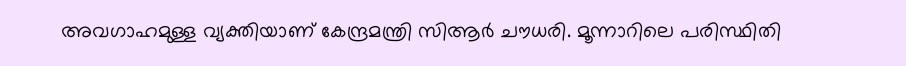അവഗാഹമുള്ള വ്യക്തിയാണ് കേന്ദ്രമന്ത്രി സിആര്‍ ചൗധരി. മൂന്നാറിലെ പരിസ്ഥിതി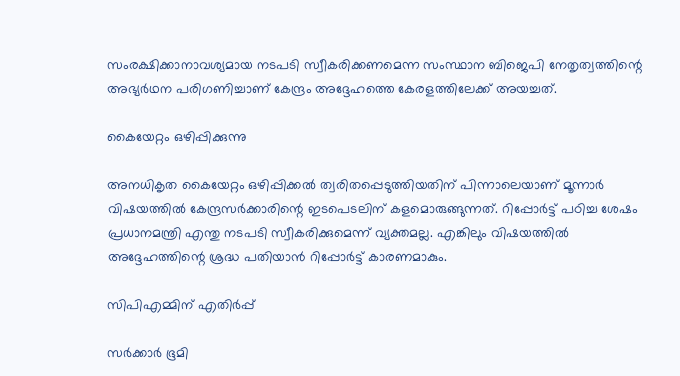സംരക്ഷിക്കാനാവശ്യമായ നടപടി സ്വീകരിക്കണമെന്ന സംസ്ഥാന ബിജെപി നേതൃത്വത്തിന്റെ അഭ്യര്‍ഥന പരിഗണിച്ചാണ് കേന്ദ്രം അദ്ദേഹത്തെ കേരളത്തിലേക്ക് അയച്ചത്.

കൈയേറ്റം ഒഴിപ്പിക്കുന്നു

അനധികൃത കൈയേറ്റം ഒഴിപ്പിക്കല്‍ ത്വരിതപ്പെടുത്തിയതിന് പിന്നാലെയാണ് മൂന്നാര്‍ വിഷയത്തില്‍ കേന്ദ്രസര്‍ക്കാരിന്റെ ഇടപെടലിന് കളമൊരുങ്ങുന്നത്. റിപ്പോര്‍ട്ട് പഠിച്ച ശേഷം പ്രധാനമന്ത്രി എന്തു നടപടി സ്വീകരിക്കുമെന്ന് വ്യക്തമല്ല. എങ്കിലും വിഷയത്തില്‍ അദ്ദേഹത്തിന്റെ ശ്രദ്ധ പതിയാന്‍ റിപ്പോര്‍ട്ട് കാരണമാകും.

സിപിഎമ്മിന് എതിര്‍പ്പ്

സര്‍ക്കാര്‍ ഭൂമി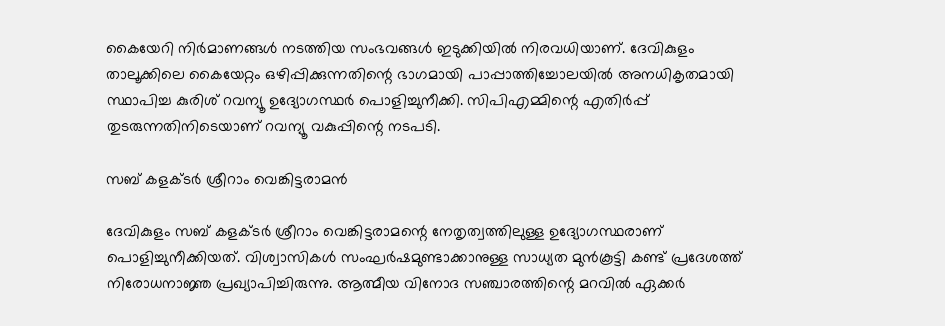കൈയേറി നിര്‍മാണങ്ങള്‍ നടത്തിയ സംഭവങ്ങള്‍ ഇടുക്കിയില്‍ നിരവധിയാണ്. ദേവികുളം താലൂക്കിലെ കൈയേറ്റം ഒഴിപ്പിക്കുന്നതിന്റെ ഭാഗമായി പാപ്പാത്തിച്ചോലയില്‍ അനധികൃതമായി സ്ഥാപിച്ച കുരിശ് റവന്യൂ ഉദ്യോഗസ്ഥര്‍ പൊളിച്ചുനീക്കി. സിപിഎമ്മിന്റെ എതിര്‍പ്പ് തുടരുന്നതിനിടെയാണ് റവന്യൂ വകുപ്പിന്റെ നടപടി.

സബ് കളക്ടര്‍ ശ്രീറാം വെങ്കിട്ടരാമന്‍

ദേവികുളം സബ് കളക്ടര്‍ ശ്രീറാം വെങ്കിട്ടരാമന്റെ നേതൃത്വത്തിലുള്ള ഉദ്യോഗസ്ഥരാണ് പൊളിച്ചുനീക്കിയത്. വിശ്വാസികള്‍ സംഘര്‍ഷമുണ്ടാക്കാനുള്ള സാധ്യത മുന്‍കൂട്ടി കണ്ട് പ്രദേശത്ത് നിരോധനാജ്ഞ പ്രഖ്യാപിച്ചിരുന്നു. ആത്മീയ വിനോദ സഞ്ചാരത്തിന്റെ മറവില്‍ ഏക്കര്‍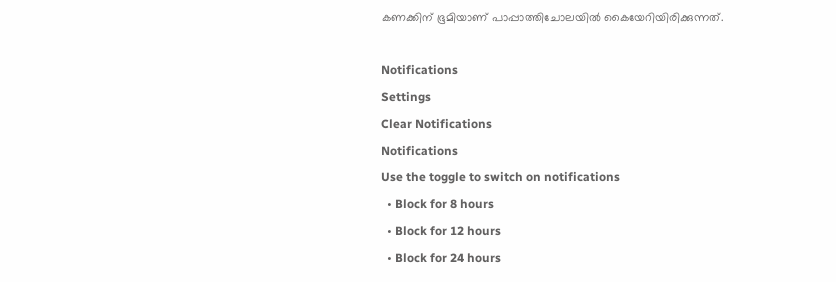കണക്കിന് ഭൂമിയാണ് പാപ്പാത്തിചോലയില്‍ കൈയേറിയിരിക്കുന്നത്.

Notifications
Settings
Clear Notifications
Notifications
Use the toggle to switch on notifications
  • Block for 8 hours
  • Block for 12 hours
  • Block for 24 hours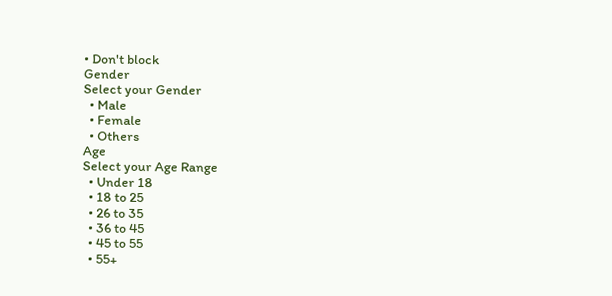• Don't block
Gender
Select your Gender
  • Male
  • Female
  • Others
Age
Select your Age Range
  • Under 18
  • 18 to 25
  • 26 to 35
  • 36 to 45
  • 45 to 55
  • 55+